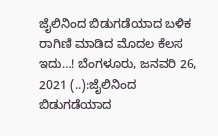ಜೈಲಿನಿಂದ ಬಿಡುಗಡೆಯಾದ ಬಳಿಕ ರಾಗಿಣಿ ಮಾಡಿದ ಮೊದಲ ಕೆಲಸ ಇದು…! ಬೆಂಗಳೂರು, ಜನವರಿ 26, 2021 (..):ಜೈಲಿನಿಂದ ಬಿಡುಗಡೆಯಾದ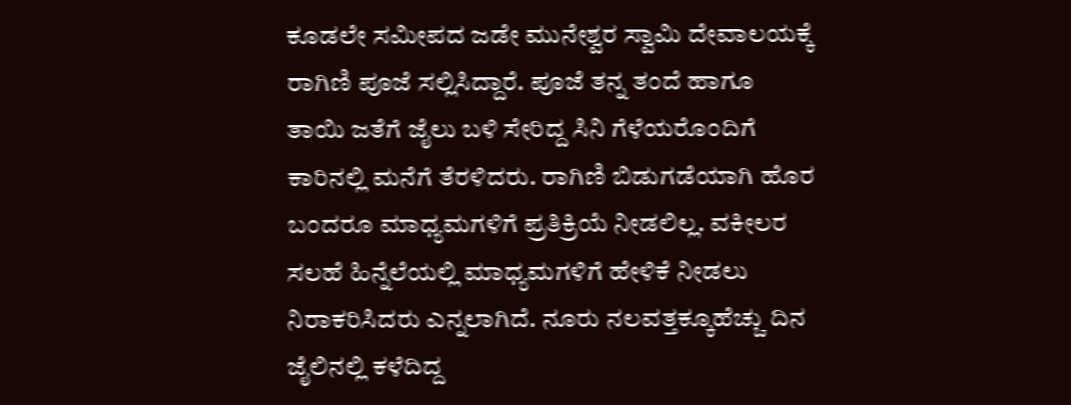ಕೂಡಲೇ ಸಮೀಪದ ಜಡೇ ಮುನೇಶ್ವರ ಸ್ವಾಮಿ ದೇವಾಲಯಕ್ಕೆ ರಾಗಿಣಿ ಪೂಜೆ ಸಲ್ಲಿಸಿದ್ದಾರೆ. ಪೂಜೆ ತನ್ನ ತಂದೆ ಹಾಗೂ ತಾಯಿ ಜತೆಗೆ ಜೈಲು ಬಳಿ ಸೇರಿದ್ದ ಸಿನಿ ಗೆಳೆಯರೊಂದಿಗೆ ಕಾರಿನಲ್ಲಿ ಮನೆಗೆ ತೆರಳಿದರು. ರಾಗಿಣಿ ಬಿಡುಗಡೆಯಾಗಿ ಹೊರ ಬಂದರೂ ಮಾಧ್ಯಮಗಳಿಗೆ ಪ್ರತಿಕ್ರಿಯೆ ನೀಡಲಿಲ್ಲ. ವಕೀಲರ ಸಲಹೆ ಹಿನ್ನೆಲೆಯಲ್ಲಿ ಮಾಧ್ಯಮಗಳಿಗೆ ಹೇಳಿಕೆ ನೀಡಲು ನಿರಾಕರಿಸಿದರು ಎನ್ನಲಾಗಿದೆ. ನೂರು ನಲವತ್ತಕ್ಕೂಹೆಚ್ಚು ದಿನ ಜೈಲಿನಲ್ಲಿ ಕಳೆದಿದ್ದ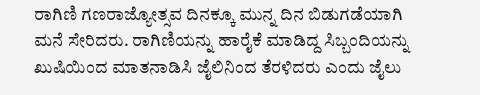ರಾಗಿಣಿ ಗಣರಾಜ್ಯೋತ್ಸವ ದಿನಕ್ಕೂ ಮುನ್ನ ದಿನ ಬಿಡುಗಡೆಯಾಗಿ ಮನೆ ಸೇರಿದರು. ರಾಗಿಣಿಯನ್ನು ಹಾರೈಕೆ ಮಾಡಿದ್ದ ಸಿಬ್ಬಂದಿಯನ್ನು ಖುಷಿಯಿಂದ ಮಾತನಾಡಿಸಿ ಜೈಲಿನಿಂದ ತೆರಳಿದರು ಎಂದು ಜೈಲು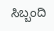ಸಿಬ್ಬಂದಿ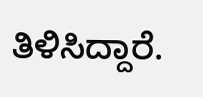ತಿಳಿಸಿದ್ದಾರೆ.